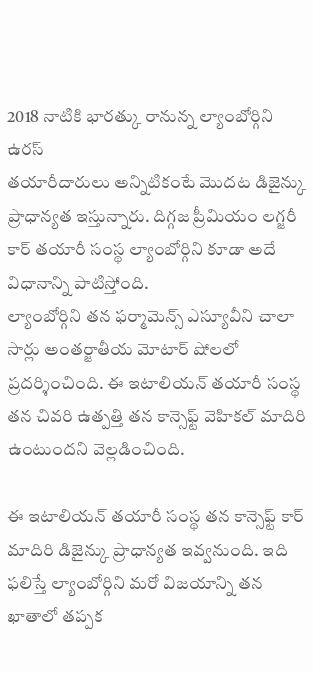2018 నాటికి భారత్కు రానున్న ల్యాంబోర్గిని ఉరస్
తయారీదారులు అన్నిటికంటే మొదట డిజైన్కు ప్రాధాన్యత ఇస్తున్నారు. దిగ్గజ ప్రీమియం లగ్జరీ కార్ తయారీ సంస్థ ల్యాంబోర్గిని కూడా అదే విధానాన్ని పాటిస్తోంది.
ల్యాంబోర్గిని తన ఫర్మామెన్స్ ఎస్యూవీని చాలా సార్లు అంతర్జాతీయ మోటార్ షోలలో ప్రదర్శించింది. ఈ ఇటాలియన్ తయారీ సంస్థ తన చివరి ఉత్పత్తి తన కాన్సెఫ్ట్ వెహికల్ మాదిరి ఉంటుందని వెల్లడించింది.

ఈ ఇటాలియన్ తయారీ సంస్థ తన కాన్సెఫ్ట్ కార్ మాదిరి డిజైన్కు ప్రాధాన్యత ఇవ్వనుంది. ఇది ఫలిస్తే ల్యాంబోర్గిని మరో విజయాన్ని తన ఖాతాలో తప్పక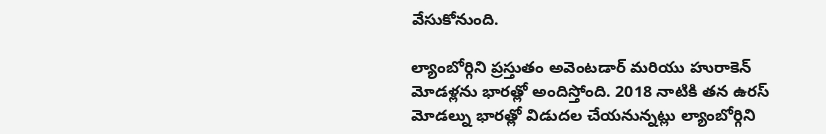వేసుకోనుంది.

ల్యాంబోర్గిని ప్రస్తుతం అవెంటడార్ మరియు హురాకెన్ మోడళ్లను భారత్లో అందిస్తోంది. 2018 నాటికి తన ఉరస్ మోడల్ను భారత్లో విడుదల చేయనున్నట్లు ల్యాంబోర్గిని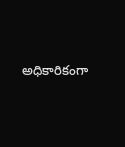అధికారికంగా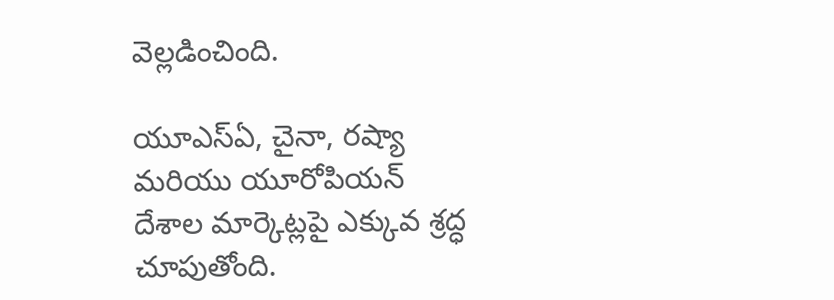వెల్లడించింది.

యూఎస్ఏ, చైనా, రష్యా మరియు యూరోపియన్ దేశాల మార్కెట్లపై ఎక్కువ శ్రద్ధ చూపుతోంది.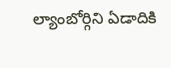ల్యాంబోర్గిని ఏడాదికి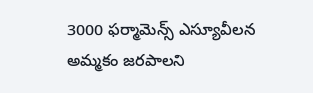3000 ఫర్మామెన్స్ ఎస్యూవీలన అమ్మకం జరపాలని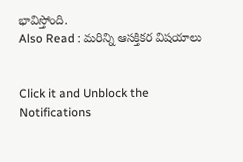భావిస్తోంది.
Also Read : మరిన్ని ఆసక్తికర విషయాలు


Click it and Unblock the Notifications